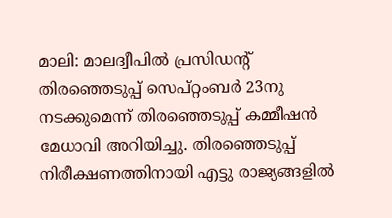മാലി: മാലദ്വീപില്‍ പ്രസിഡന്റ് തിരഞ്ഞെടുപ്പ് സെപ്റ്റംബര്‍ 23നു നടക്കുമെന്ന് തിരഞ്ഞെടുപ്പ് കമ്മീഷന്‍ മേധാവി അറിയിച്ചു. തിരഞ്ഞെടുപ്പ് നിരീക്ഷണത്തിനായി എട്ടു രാജ്യങ്ങളില്‍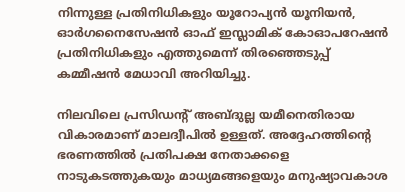നിന്നുള്ള പ്രതിനിധികളും യൂറോപ്യന്‍ യൂനിയന്‍, ഓര്‍ഗനൈസേഷന്‍ ഓഫ് ഇസ്ലാമിക് കോഓപറേഷന്‍ പ്രതിനിധികളും എത്തുമെന്ന് തിരഞ്ഞെടുപ്പ് കമ്മീഷന്‍ മേധാവി അറിയിച്ചു.

നിലവിലെ പ്രസിഡന്റ് അബ്ദുല്ല യമീനെതിരായ വികാരമാണ് മാലദ്വീപില്‍ ഉള്ളത്. അദ്ദേഹത്തിന്റെ ഭരണത്തില്‍ പ്രതിപക്ഷ നേതാക്കളെ നാടുകടത്തുകയും മാധ്യമങ്ങളെയും മനുഷ്യാവകാശ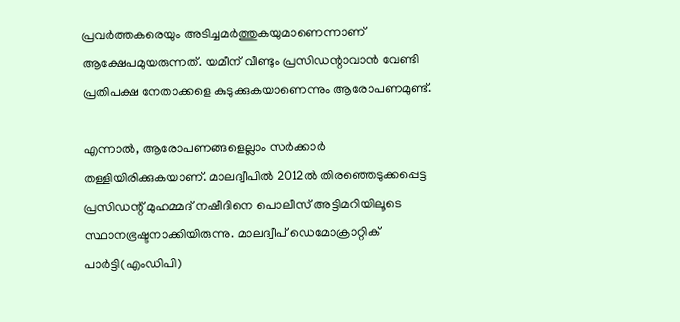പ്രവര്‍ത്തകരെയും അടിച്ചമര്‍ത്തുകയുമാണെന്നാണ് ആക്ഷേപമുയരുന്നത്. യമീന് വീണ്ടും പ്രസിഡന്റാവാന്‍ വേണ്ടി പ്രതിപക്ഷ നേതാക്കളെ കുടുക്കുകയാണെന്നും ആരോപണമുണ്ട്.

എന്നാല്‍, ആരോപണങ്ങളെല്ലാം സര്‍ക്കാര്‍ തള്ളിയിരിക്കുകയാണ്. മാലദ്വീപില്‍ 2012ല്‍ തിരഞ്ഞെടുക്കപ്പെട്ട പ്രസിഡന്റ് മുഹമ്മദ് നഷീദിനെ പൊലീസ് അട്ടിമറിയിലൂടെ സ്ഥാനഭ്രഷ്ടനാക്കിയിരുന്നു. മാലദ്വീപ് ഡെമോക്രാറ്റിക് പാര്‍ട്ടി(എംഡിപി)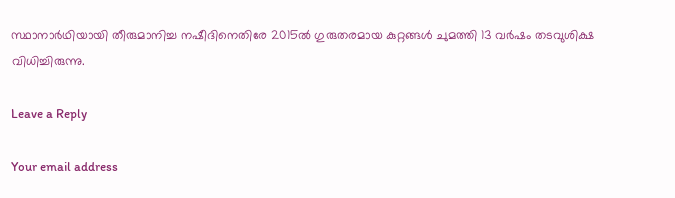സ്ഥാനാര്‍ഥിയായി തീരുമാനിച്ച നഷീദിനെതിരേ 2015ല്‍ ഗുരുതരമായ കുറ്റങ്ങള്‍ ചുമത്തി 13 വര്‍ഷം തടവുശിക്ഷ വിധിച്ചിരുന്നു.

Leave a Reply

Your email address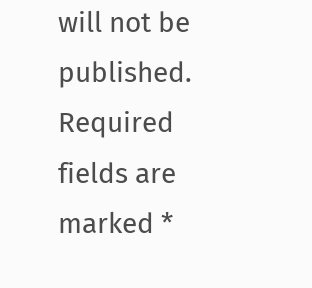will not be published. Required fields are marked *